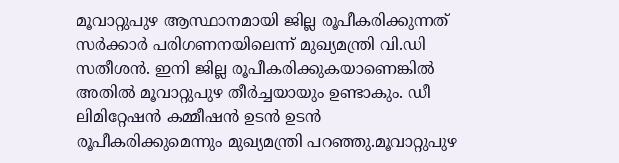മൂവാറ്റുപുഴ ആസ്ഥാനമായി ജില്ല രൂപീകരിക്കുന്നത് സർക്കാർ പരിഗണനയിലെന്ന് മുഖ്യമന്ത്രി വി.ഡി സതീശൻ. ഇനി ജില്ല രൂപീകരിക്കുകയാണെങ്കിൽ അതിൽ മൂവാറ്റുപുഴ തീർച്ചയായും ഉണ്ടാകും. ഡീ ലിമിറ്റേഷൻ കമ്മീഷൻ ഉടൻ ഉടൻ രൂപീകരിക്കുമെന്നും മുഖ്യമന്ത്രി പറഞ്ഞു.മൂവാറ്റുപുഴ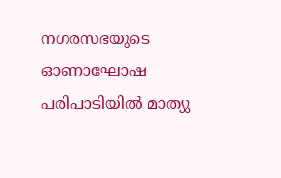നഗരസഭയുടെ ഓണാഘോഷ പരിപാടിയിൽ മാത്യു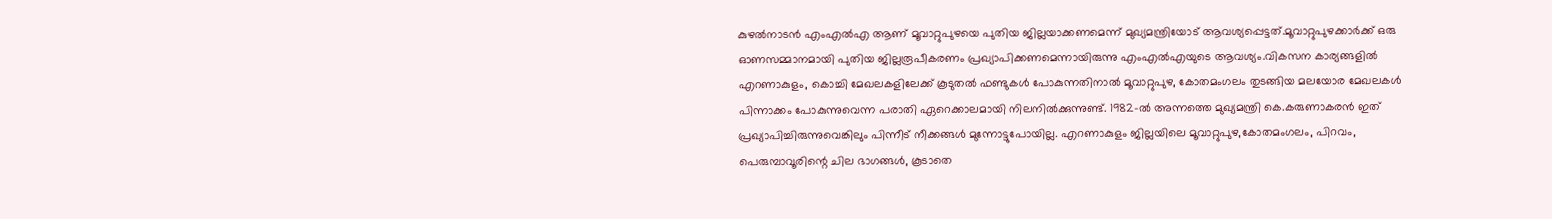കുഴൽനാടൻ എംഎൽഎ ആണ് മൂവാറ്റുപുഴയെ പുതിയ ജില്ലയാക്കണമെന്ന് മുഖ്യമന്ത്രിയോട് ആവശ്യപ്പെട്ടത്.മൂവാറ്റുപുഴക്കാർക്ക് ഒരു ഓണസമ്മാനമായി പുതിയ ജില്ലരൂപീകരണം പ്രഖ്യാപിക്കണമെന്നായിരുന്നു എംഎൽഎയുടെ ആവശ്യം.വികസന കാര്യങ്ങളിൽ എറണാകുളം, കൊച്ചി മേഖലകളിലേക്ക് കൂടുതൽ ഫണ്ടുകൾ പോകുന്നതിനാൽ മൂവാറ്റുപുഴ, കോതമംഗലം തുടങ്ങിയ മലയോര മേഖലകൾ പിന്നാക്കം പോകുന്നുവെന്ന പരാതി ഏറെക്കാലമായി നിലനിൽക്കുന്നുണ്ട്. 1982-ൽ അന്നത്തെ മുഖ്യമന്ത്രി കെ.കരുണാകരൻ ഇത് പ്രഖ്യാപിച്ചിരുന്നുവെങ്കിലും പിന്നീട് നീക്കങ്ങൾ മുന്നോട്ടുപോയില്ല. എറണാകുളം ജില്ലയിലെ മൂവാറ്റുപുഴ,കോതമംഗലം, പിറവം, പെരുമ്പാവൂരിന്റെ ചില ഭാഗങ്ങൾ, കൂടാതെ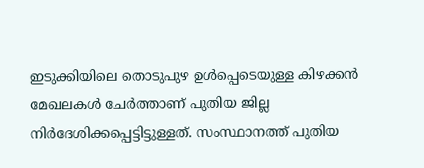ഇടുക്കിയിലെ തൊടുപുഴ ഉൾപ്പെടെയുള്ള കിഴക്കൻ മേഖലകൾ ചേർത്താണ് പുതിയ ജില്ല നിർദേശിക്കപ്പെട്ടിട്ടുള്ളത്. സംസ്ഥാനത്ത് പുതിയ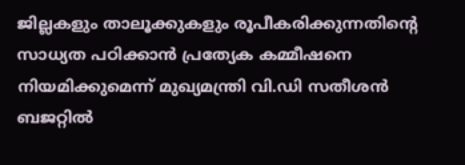ജില്ലകളും താലൂക്കുകളും രൂപീകരിക്കുന്നതിന്റെ സാധ്യത പഠിക്കാൻ പ്രത്യേക കമ്മീഷനെ നിയമിക്കുമെന്ന് മുഖ്യമന്ത്രി വി.ഡി സതീശൻ ബജറ്റിൽ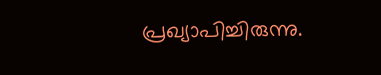പ്രഖ്യാപിച്ചിരുന്നു.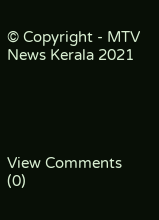© Copyright - MTV News Kerala 2021





View Comments (0)